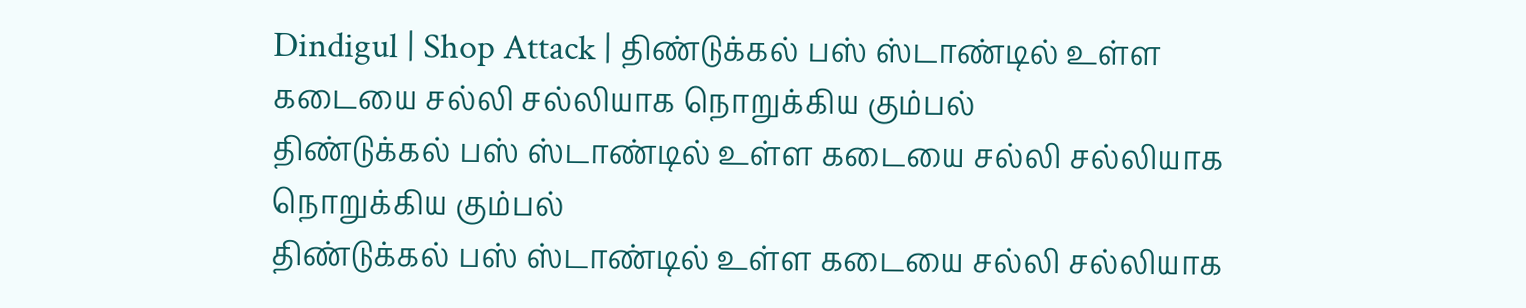Dindigul | Shop Attack | திண்டுக்கல் பஸ் ஸ்டாண்டில் உள்ள கடையை சல்லி சல்லியாக நொறுக்கிய கும்பல்
திண்டுக்கல் பஸ் ஸ்டாண்டில் உள்ள கடையை சல்லி சல்லியாக நொறுக்கிய கும்பல்
திண்டுக்கல் பஸ் ஸ்டாண்டில் உள்ள கடையை சல்லி சல்லியாக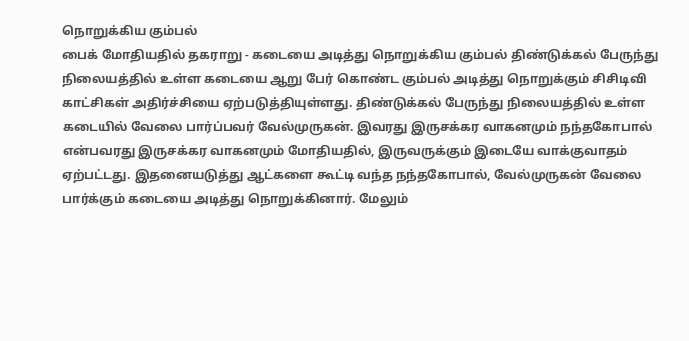நொறுக்கிய கும்பல்
பைக் மோதியதில் தகராறு - கடையை அடித்து நொறுக்கிய கும்பல் திண்டுக்கல் பேருந்து நிலையத்தில் உள்ள கடையை ஆறு பேர் கொண்ட கும்பல் அடித்து நொறுக்கும் சிசிடிவி காட்சிகள் அதிர்ச்சியை ஏற்படுத்தியுள்ளது. திண்டுக்கல் பேருந்து நிலையத்தில் உள்ள கடையில் வேலை பார்ப்பவர் வேல்முருகன். இவரது இருசக்கர வாகனமும் நந்தகோபால் என்பவரது இருசக்கர வாகனமும் மோதியதில், இருவருக்கும் இடையே வாக்குவாதம் ஏற்பட்டது. இதனையடுத்து ஆட்களை கூட்டி வந்த நந்தகோபால், வேல்முருகன் வேலை பார்க்கும் கடையை அடித்து நொறுக்கினார். மேலும்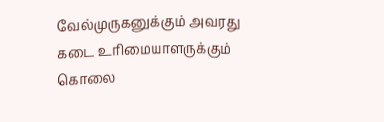வேல்முருகனுக்கும் அவரது கடை உரிமையாளருக்கும் கொலை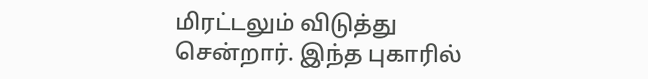மிரட்டலும் விடுத்து சென்றார். இந்த புகாரில்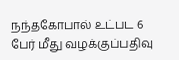நந்தகோபால் உட்பட 6 பேர் மீது வழக்குப்பதிவு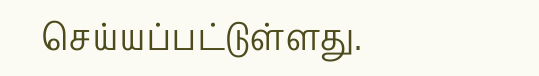செய்யப்பட்டுள்ளது.